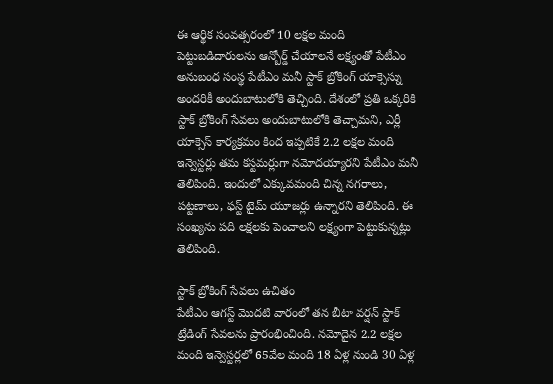ఈ ఆర్థిక సంవత్సరంలో 10 లక్షల మంది పెట్టుబడిదారులను ఆన్బోర్డ్ చేయాలనే లక్ష్యంతో పేటీఎం అనుబంధ సంస్థ పేటీఎం మనీ స్టాక్ బ్రోకింగ్ యాక్సెస్ను అందరికీ అందుబాటులోకి తెచ్చింది. దేశంలో ప్రతి ఒక్కరికి స్టాక్ బ్రోకింగ్ సేవలు అందుబాటులోకి తెచ్చామని, ఎర్లీ యాక్సెస్ కార్యక్రమం కింద ఇప్పటికే 2.2 లక్షల మంది ఇన్వెస్టర్లు తమ కస్టమర్లుగా నమోదయ్యారని పేటీఎం మనీ తెలిపింది. ఇందులో ఎక్కువమంది చిన్న నగరాలు, పట్టణాలు, ఫస్ట్ టైమ్ యూజర్లు ఉన్నారని తెలిపింది. ఈ సంఖ్యను పది లక్షలకు పెంచాలని లక్ష్యంగా పెట్టుకున్నట్లు తెలిపింది.

స్టాక్ బ్రోకింగ్ సేవలు ఉచితం
పేటీఎం ఆగస్ట్ మొదటి వారంలో తన బీటా వర్షన్ స్టాక్ ట్రేడింగ్ సేవలను ప్రారంభించింది. నమోదైన 2.2 లక్షల మంది ఇన్వెస్టర్లలో 65వేల మంది 18 ఏళ్ల నుండి 30 ఏళ్ల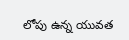లోపు ఉన్న యువత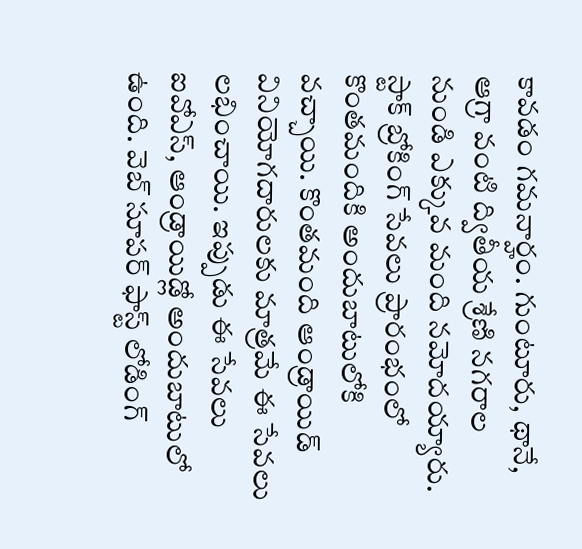కావడం గమనార్హం. గుంటూరు, థానే, ఆగ్రా వంటి ద్వితీయ శ్రేణి నగరాల నుండి ఎక్కువ మంది నమోదయ్యారు. స్టాక్ బ్రోకింగ్ సేవలు ప్రారంభంలో కొంతమందికి అందుబాటులోకి వచ్చాయి. కొంతమంది ఆండ్రాయిడ్ వినియోగదారులకు మాత్రమే ఈ సేవలు లభించాయి. ఇప్పుడు ఈ సేవలు ఐవోఎస్, ఆండ్రాయిడ్లో అందుబాటులో ఉంది. వెబ్ సూపర్ ఫాస్ట్ లోడింగ్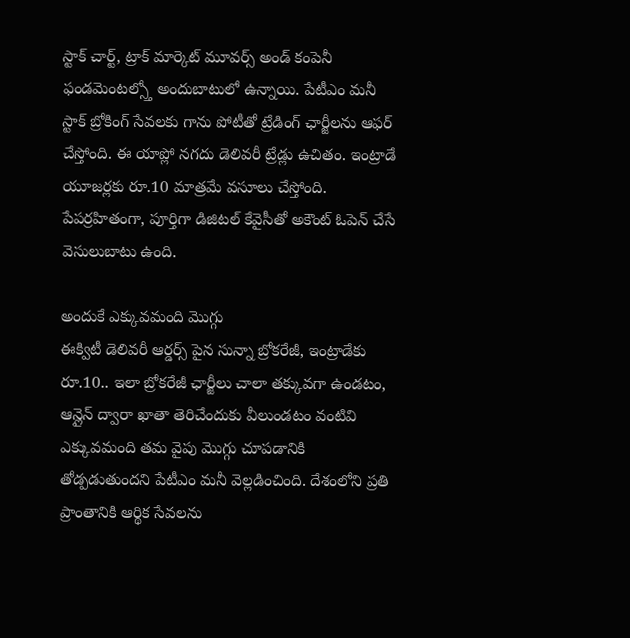స్టాక్ చార్ట్, ట్రాక్ మార్కెట్ మూవర్స్ అండ్ కంపెనీ ఫండమెంటల్స్తో అందుబాటులో ఉన్నాయి. పేటీఎం మనీ స్టాక్ బ్రోకింగ్ సేవలకు గాను పోటీతో ట్రేడింగ్ ఛార్జీలను ఆఫర్ చేస్తోంది. ఈ యాప్లో నగదు డెలివరీ ట్రేడ్లు ఉచితం. ఇంట్రాడే యూజర్లకు రూ.10 మాత్రమే వసూలు చేస్తోంది. పేపర్రహితంగా, పూర్తిగా డిజిటల్ కేవైసీతో అకౌంట్ ఓపెన్ చేసే వెసులుబాటు ఉంది.

అందుకే ఎక్కువమంది మొగ్గు
ఈక్విటీ డెలివరీ ఆర్డర్స్ పైన సున్నా బ్రోకరేజీ, ఇంట్రాడేకు రూ.10.. ఇలా బ్రోకరేజీ ఛార్జీలు చాలా తక్కువగా ఉండటం, ఆన్లైన్ ద్వారా ఖాతా తెరిచేందుకు వీలుండటం వంటివి ఎక్కువమంది తమ వైపు మొగ్గు చూపడానికి తోడ్పడుతుందని పేటీఎం మనీ వెల్లడించింది. దేశంలోని ప్రతి ప్రాంతానికి ఆర్థిక సేవలను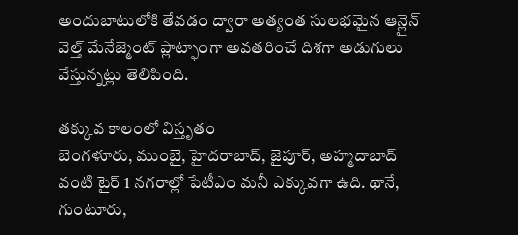అందుబాటులోకి తేవడం ద్వారా అత్యంత సులభమైన ఆన్లైన్ వెల్త్ మేనేజ్మెంట్ ప్లాట్ఫాంగా అవతరించే దిశగా అడుగులు వేస్తున్నట్లు తెలిపింది.

తక్కువ కాలంలో విస్తృతం
బెంగళూరు, ముంబై, హైదరాబాద్, జైపూర్, అహ్మదాబాద్ వంటి టైర్ 1 నగరాల్లో పేటీఎం మనీ ఎక్కువగా ఉది. థానే, గుంటూరు,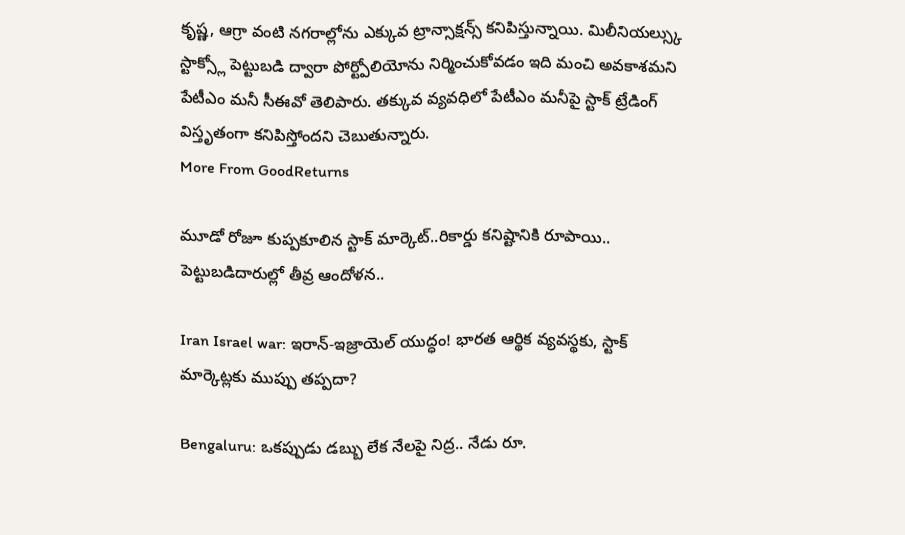కృష్ణ, ఆగ్రా వంటి నగరాల్లోను ఎక్కువ ట్రాన్సాక్షన్స్ కనిపిస్తున్నాయి. మిలీనియల్స్కు స్టాక్స్లో పెట్టుబడి ద్వారా పోర్ట్పోలియోను నిర్మించుకోవడం ఇది మంచి అవకాశమని పేటీఎం మనీ సీఈవో తెలిపారు. తక్కువ వ్యవధిలో పేటీఎం మనీపై స్టాక్ ట్రేడింగ్ విస్తృతంగా కనిపిస్తోందని చెబుతున్నారు.
More From GoodReturns

మూడో రోజూ కుప్పకూలిన స్టాక్ మార్కెట్..రికార్డు కనిష్టానికి రూపాయి.. పెట్టుబడిదారుల్లో తీవ్ర ఆందోళన..

Iran Israel war: ఇరాన్-ఇజ్రాయెల్ యుద్ధం! భారత ఆర్థిక వ్యవస్థకు, స్టాక్ మార్కెట్లకు ముప్పు తప్పదా?

Bengaluru: ఒకప్పుడు డబ్బు లేక నేలపై నిద్ర.. నేడు రూ.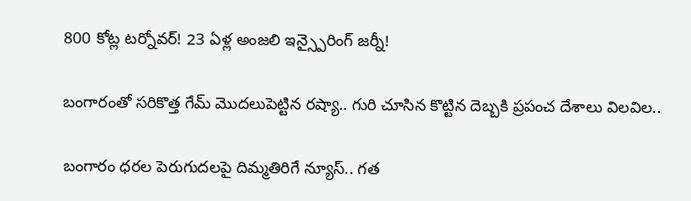800 కోట్ల టర్నోవర్! 23 ఏళ్ల అంజలి ఇన్స్పైరింగ్ జర్నీ!

బంగారంతో సరికొత్త గేమ్ మొదలుపెట్టిన రష్యా.. గురి చూసిన కొట్టిన దెబ్బకి ప్రపంచ దేశాలు విలవిల..

బంగారం ధరల పెరుగుదలపై దిమ్మతిరిగే న్యూస్.. గత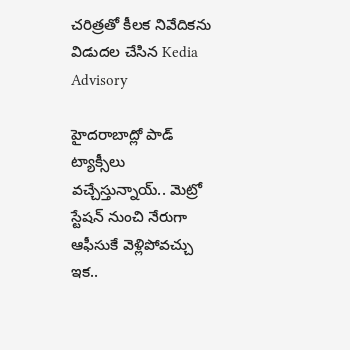చరిత్రతో కీలక నివేదికను విడుదల చేసిన Kedia Advisory

హైదరాబాద్లో పాడ్ ట్యాక్సీలు వచ్చేస్తున్నాయ్.. మెట్రో స్టేషన్ నుంచి నేరుగా ఆఫీసుకే వెళ్లిపోవచ్చు ఇక..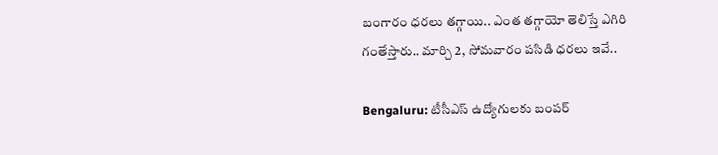బంగారం ధరలు తగ్గాయి.. ఎంత తగ్గాయో తెలిస్తే ఎగిరి గంతేస్తారు.. మార్చి 2, సోమవారం పసిడి ధరలు ఇవే..

Bengaluru: టీసీఎస్ ఉద్యోగులకు బంపర్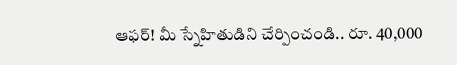ఆఫర్! మీ స్నేహితుడిని చేర్పించండి.. రూ. 40,000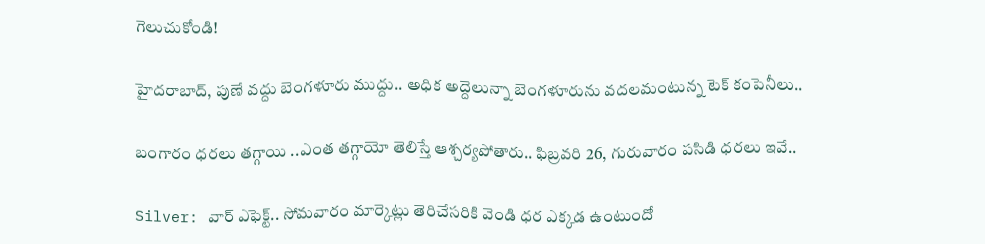గెలుచుకోండి!

హైదరాబాద్, పుణే వద్దు బెంగళూరు ముద్దు.. అధిక అద్దెలున్నా బెంగళూరును వదలమంటున్న టెక్ కంపెనీలు..

బంగారం ధరలు తగ్గాయి ..ఎంత తగ్గాయో తెలిస్తే ఆశ్చర్యపోతారు.. ఫిబ్రవరి 26, గురువారం పసిడి ధరలు ఇవే..

Silver: వార్ ఎఫెక్ట్.. సోమవారం మార్కెట్లు తెరిచేసరికి వెండి ధర ఎక్కడ ఉంటుందో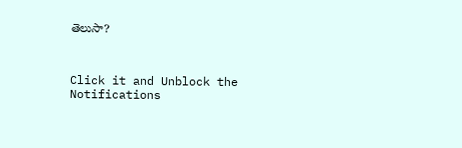తెలుసా?



Click it and Unblock the Notifications